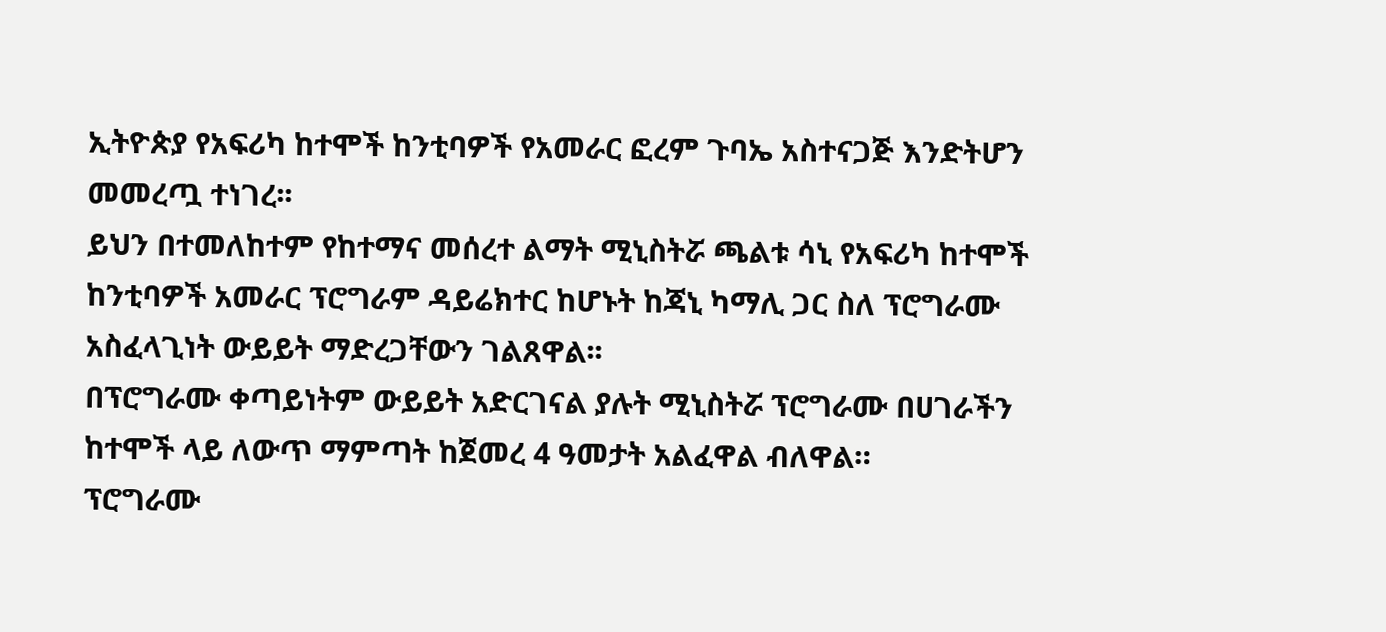ኢትዮጵያ የአፍሪካ ከተሞች ከንቲባዎች የአመራር ፎረም ጉባኤ አስተናጋጅ እንድትሆን መመረጧ ተነገረ፡፡
ይህን በተመለከተም የከተማና መሰረተ ልማት ሚኒስትሯ ጫልቱ ሳኒ የአፍሪካ ከተሞች ከንቲባዎች አመራር ፕሮግራም ዳይሬክተር ከሆኑት ከጃኒ ካማሊ ጋር ስለ ፕሮግራሙ አስፈላጊነት ውይይት ማድረጋቸውን ገልጸዋል፡፡
በፕሮግራሙ ቀጣይነትም ውይይት አድርገናል ያሉት ሚኒስትሯ ፕሮግራሙ በሀገራችን ከተሞች ላይ ለውጥ ማምጣት ከጀመረ 4 ዓመታት አልፈዋል ብለዋል።
ፕሮግራሙ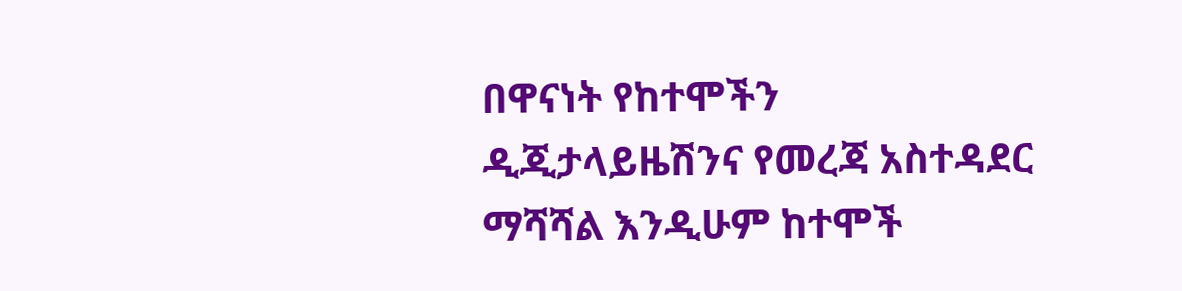በዋናነት የከተሞችን ዲጂታላይዜሽንና የመረጃ አስተዳደር ማሻሻል እንዲሁም ከተሞች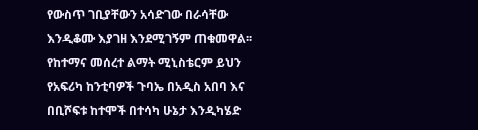የውስጥ ገቢያቸውን አሳድገው በራሳቸው እንዲቆሙ እያገዘ እንደሚገኝም ጠቁመዋል፡፡
የከተማና መሰረተ ልማት ሚኒስቴርም ይህን የአፍሪካ ከንቲባዎች ጉባኤ በአዲስ አበባ እና በቢሾፍቱ ከተሞች በተሳካ ሁኔታ እንዲካሄድ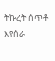ትኩረት ሰጥቶ እየሰራ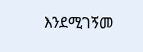እንደሚገኝመ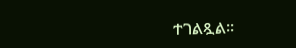ተገልጿል፡፡